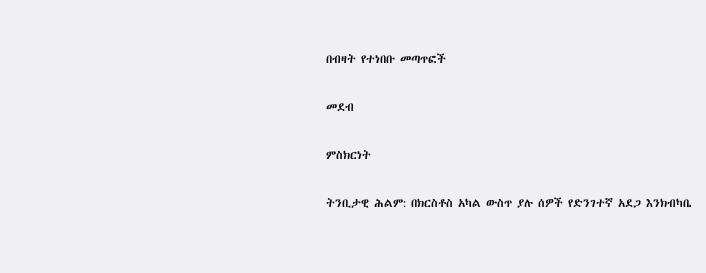በብዛት የተነበቡ መጣጥፎች

መደብ

ምስክርነት

ትንቢታዊ ሕልም: በክርስቶስ አካል ውስጥ ያሉ ሰዎች የድንገተኛ አደጋ እንክብካቤ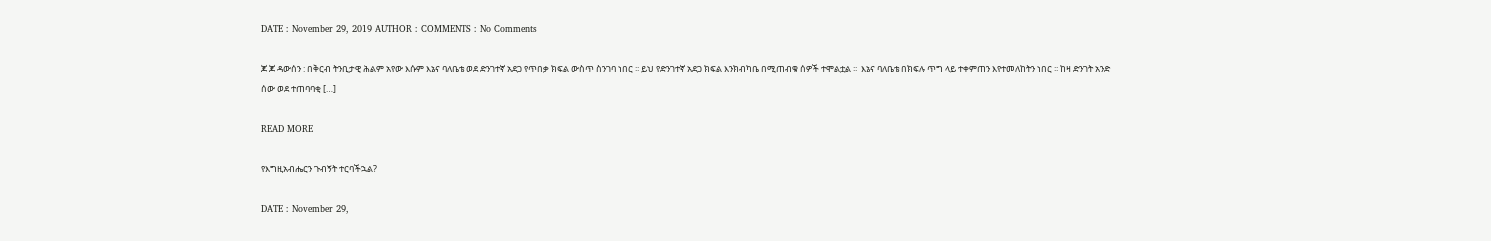DATE : November 29, 2019 AUTHOR : COMMENTS : No Comments

ጆ ጆ ዳውሰን : በቅርብ ትንቢታዊ ሕልም አየው እሱም እኔና ባለቤቴ ወደ ድንገተኛ አደጋ የጥበቃ ክፍል ውስጥ ስንገባ ነበር ፡፡ ይህ የድንገተኛ አደጋ ክፍል እንክብካቤ በሚጠብቁ ሰዎች ተሞልቷል ፡፡  እኔና ባለቤቴ በክፍሉ ጥግ ላይ ተቀምጠን እየተመለከትን ነበር ፡፡ ከዛ ድንገት አንድ ሰው ወደ ተጠባባቂ […]

READ MORE

የእግዚአብሔርን ጉብኝት ተርባችኋል?

DATE : November 29,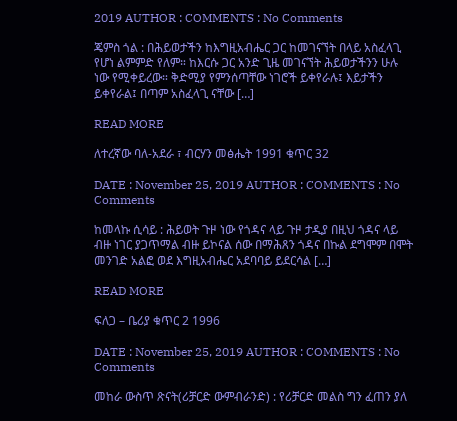2019 AUTHOR : COMMENTS : No Comments

ጄምስ ጎል : በሕይወታችን ከእግዚአብሔር ጋር ከመገናኘት በላይ አስፈላጊ የሆነ ልምምድ የለም። ከእርሱ ጋር አንድ ጊዜ መገናኘት ሕይወታችንን ሁሉ ነው የሚቀይረው። ቅድሚያ የምንሰጣቸው ነገሮች ይቀየራሉ፤ እይታችን ይቀየራል፤ በጣም አስፈላጊ ናቸው […]

READ MORE

ለተረኛው ባለ-አደራ ፣ ብርሃን መፅሔት 1991 ቁጥር 32

DATE : November 25, 2019 AUTHOR : COMMENTS : No Comments

ከመላኩ ሲሳይ : ሕይወት ጉዞ ነው የጎዳና ላይ ጉዞ ታዲያ በዚህ ጎዳና ላይ ብዙ ነገር ያጋጥማል ብዙ ይኮናል ሰው በማሕጸን ጎዳና በኩል ደግሞም በሞት መንገድ አልፎ ወደ እግዚአብሔር አደባባይ ይደርሳል […]

READ MORE

ፍለጋ – ቤሪያ ቁጥር 2 1996

DATE : November 25, 2019 AUTHOR : COMMENTS : No Comments

መከራ ውስጥ ጽናት(ሪቻርድ ውምብራንድ) : የሪቻርድ መልስ ግን ፈጠን ያለ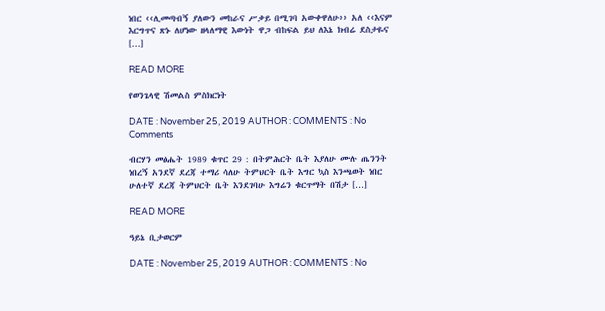ነበር ‹‹ሊመጣብኝ ያለውን መከራና ሥቃይ በሚገባ አውቀዋለሁ›› አለ ‹‹እናም እርግጥና ጽኑ ለሆነው ዘላለማዊ እውነት ዋጋ ብከፍል ይህ ለእኔ ክብሬ ደስታዬና […]

READ MORE

የወንጌላዊ ሽመልስ ምስክርነት

DATE : November 25, 2019 AUTHOR : COMMENTS : No Comments

ብርሃን መፅሔት 1989 ቁጥር 29 : በትምሕርት ቤት እያለሁ ሙሉ ጤንንት ነበረኝ አንደኛ ደረጃ ተማሪ ሳለሁ ትምህርት ቤት እግር ኳስ እንጫወት ነበር ሁለተኛ ደረጃ ትምህርት ቤት እንደገባሁ እግሬን ቁርጥማት በሽታ […]

READ MORE

ዓይኔ ቢታወርም

DATE : November 25, 2019 AUTHOR : COMMENTS : No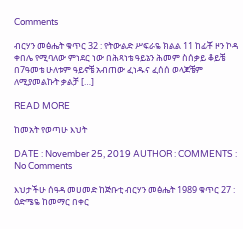Comments

ብርሃን መፅሔት ቁጥር 32 : የትውልድ ሥፍራዬ ክልል 11 ከፊቾ ዞን ኮዳ ቀበሌ የሚባለው ምነደር ነው በሕጻነቴ ዓይኔን ሕመም ስሰቃይ ቆይቼ በ7ዓመቴ ሁለቱም ዓይኖቼ አብጠው ፈነዱና ፈሰሰ ወላጆቼም ለሚያመልኩት ቃልቻ […]

READ MORE

ከመአት የወጣሁ እህት

DATE : November 25, 2019 AUTHOR : COMMENTS : No Comments

እህታችሁ ሰዓዳ መሀመድ ከጅቡቲ ብርሃን መፅሔት 1989 ቁጥር 27 : ዕድሜዬ ከመማር በቀር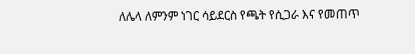ለሌላ ለምንም ነገር ሳይደርስ የጫት የሲጋራ እና የመጠጥ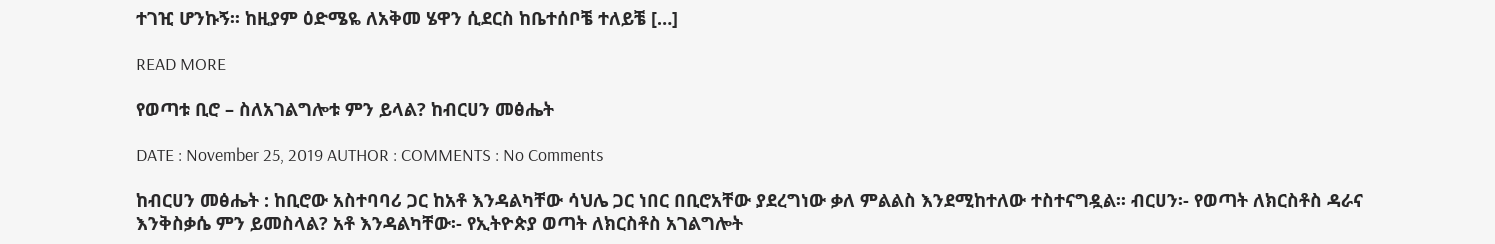ተገዢ ሆንኩኝ፡፡ ከዚያም ዕድሜዬ ለአቅመ ሄዋን ሲደርስ ከቤተሰቦቼ ተለይቼ […]

READ MORE

የወጣቱ ቢሮ – ስለአገልግሎቱ ምን ይላል? ከብርሀን መፅሔት

DATE : November 25, 2019 AUTHOR : COMMENTS : No Comments

ከብርሀን መፅሔት : ከቢሮው አስተባባሪ ጋር ከአቶ እንዳልካቸው ሳህሌ ጋር ነበር በቢሮአቸው ያደረግነው ቃለ ምልልስ እንደሚከተለው ተስተናግዷል፡፡ ብርሀን፡- የወጣት ለክርስቶስ ዳራና እንቅስቃሴ ምን ይመስላል? አቶ እንዳልካቸው፡- የኢትዮጵያ ወጣት ለክርስቶስ አገልግሎት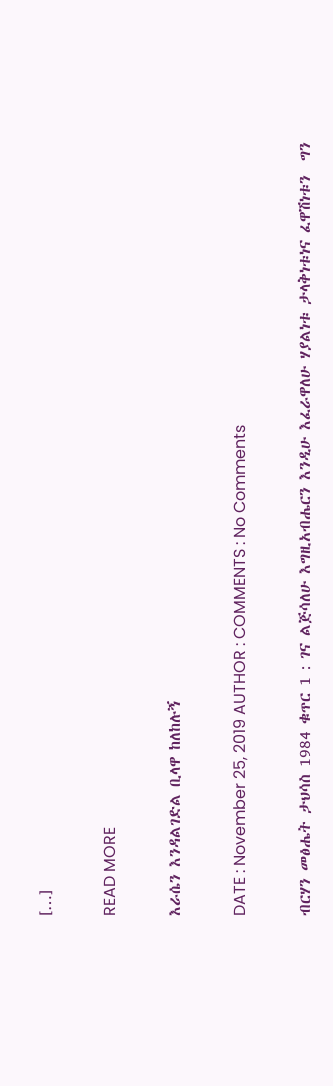[…]

READ MORE

እራሴን እንዳልገድል ቢላዋ ከለከሉኝ

DATE : November 25, 2019 AUTHOR : COMMENTS : No Comments

ብርሃን መፅሔት ታህሳስ 1984 ቁጥር 1 : ገና ልጅሳለሁ እግዚአብሔርን እንዲሁ እፈራዋለሁ ሃያልነቱ ታላቅነቱነና ፈዋሽነቱን  ግን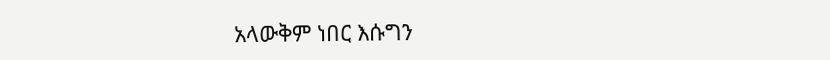አላውቅም ነበር እሱግን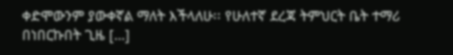ቀድሞውንም ያውቀኛል ማለት እችላለሁ፡፡ የሁለተኛ ደረጃ ትምህርት ቤት ተማሪ በነበርኩበት ጊዜ […]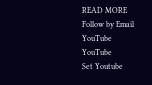READ MORE
Follow by Email
YouTube
YouTube
Set Youtube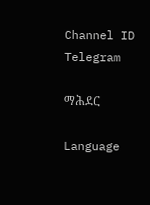Channel ID
Telegram

ማሕደር

Language